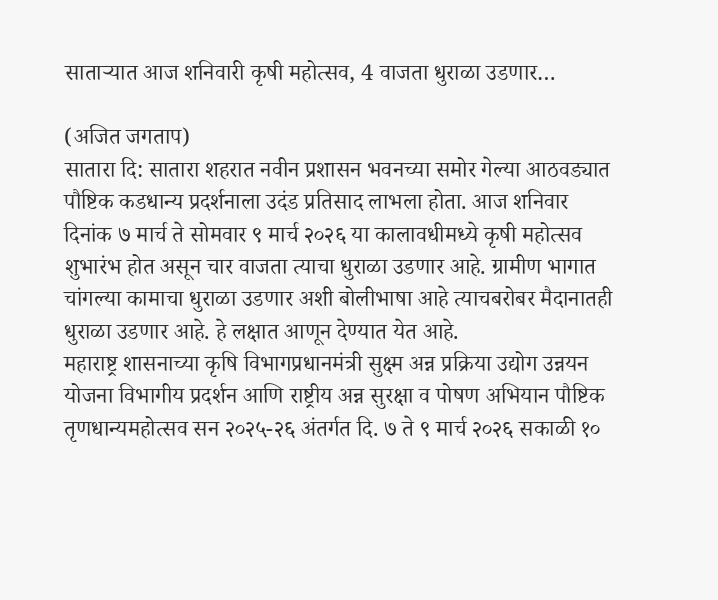साताऱ्यात आज शनिवारी कृषी महोत्सव, 4 वाजता धुराळा उडणार…

(अजित जगताप)
सातारा दि: सातारा शहरात नवीन प्रशासन भवनच्या समोर गेल्या आठवड्यात पौष्टिक कडधान्य प्रदर्शनाला उदंड प्रतिसाद लाभला होता. आज शनिवार दिनांक ७ मार्च ते सोमवार ९ मार्च २०२६ या कालावधीमध्ये कृषी महोत्सव शुभारंभ होत असून चार वाजता त्याचा धुराळा उडणार आहे. ग्रामीण भागात चांगल्या कामाचा धुराळा उडणार अशी बोलीभाषा आहे त्याचबरोबर मैदानातही धुराळा उडणार आहे. हे लक्षात आणून देण्यात येत आहे.
महाराष्ट्र शासनाच्या कृषि विभागप्रधानमंत्री सुक्ष्म अन्न प्रक्रिया उद्योग उन्नयन योजना विभागीय प्रदर्शन आणि राष्ट्रीय अन्न सुरक्षा व पोषण अभियान पौष्टिक तृणधान्यमहोत्सव सन २०२५-२६ अंतर्गत दि. ७ ते ९ मार्च २०२६ सकाळी १०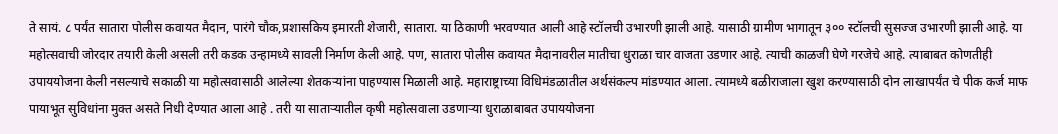ते सायं. ८ पर्यंत सातारा पोलीस कवायत मैदान, पारंगे चौक,प्रशासकिय इमारती शेजारी, सातारा. या ठिकाणी भरवण्यात आली आहे स्टॉलची उभारणी झाली आहे. यासाठी ग्रामीण भागातून ३०० स्टॉलची सुसज्ज उभारणी झाली आहे. या महोत्सवाची जोरदार तयारी केली असली तरी कडक उन्हामध्ये सावली निर्माण केली आहे. पण, सातारा पोलीस कवायत मैदानावरील मातीचा धुराळा चार वाजता उडणार आहे. त्याची काळजी घेणे गरजेचे आहे. त्याबाबत कोणतीही उपाययोजना केली नसल्याचे सकाळी या महोत्सवासाठी आलेल्या शेतकऱ्यांना पाहण्यास मिळाली आहे. महाराष्ट्राच्या विधिमंडळातील अर्थसंकल्प मांडण्यात आला. त्यामध्ये बळीराजाला खुश करण्यासाठी दोन लाखापर्यंत चे पीक कर्ज माफ पायाभूत सुविधांना मुक्त असते निधी देण्यात आला आहे . तरी या साताऱ्यातील कृषी महोत्सवाला उडणाऱ्या धुराळाबाबत उपाययोजना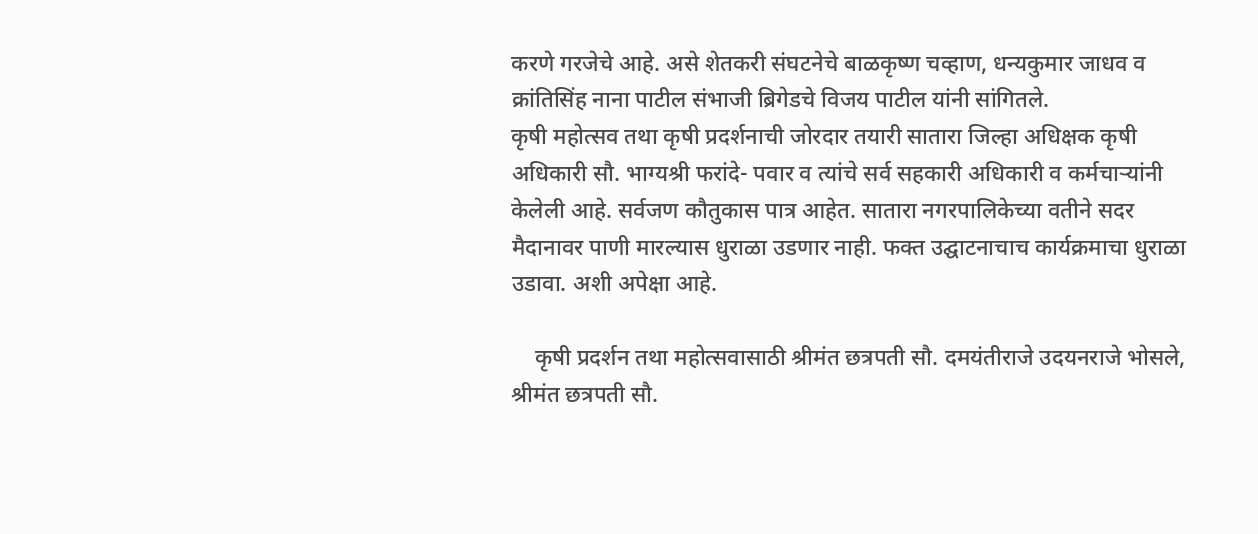करणे गरजेचे आहे. असे शेतकरी संघटनेचे बाळकृष्ण चव्हाण, धन्यकुमार जाधव व क्रांतिसिंह नाना पाटील संभाजी ब्रिगेडचे विजय पाटील यांनी सांगितले.
कृषी महोत्सव तथा कृषी प्रदर्शनाची जोरदार तयारी सातारा जिल्हा अधिक्षक कृषी अधिकारी सौ. भाग्यश्री फरांदे- पवार व त्यांचे सर्व सहकारी अधिकारी व कर्मचाऱ्यांनी केलेली आहे. सर्वजण कौतुकास पात्र आहेत. सातारा नगरपालिकेच्या वतीने सदर मैदानावर पाणी मारल्यास धुराळा उडणार नाही. फक्त उद्घाटनाचाच कार्यक्रमाचा धुराळा उडावा. अशी अपेक्षा आहे.

    कृषी प्रदर्शन तथा महोत्सवासाठी श्रीमंत छत्रपती सौ. दमयंतीराजे उदयनराजे भोसले, श्रीमंत छत्रपती सौ.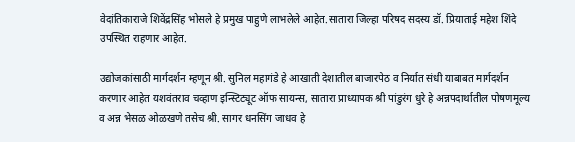वेदांतिकाराजे शिवेंद्रसिंह भोसले हे प्रमुख पाहुणे लाभलेले आहेत.सातारा जिल्हा परिषद सदस्य डॉ. प्रियाताई महेश शिंदे उपस्थित राहणार आहेत.

उद्योजकांसाठी मार्गदर्शन म्हणून श्री. सुनिल महागंडे हे आखाती देशातील बाजारपेठ व निर्यात संधी याबाबत मार्गदर्शन करणार आहेत यशवंतराव चव्हाण इन्स्टिट्यूट ऑफ सायन्स, सातारा प्राध्यापक श्री पांडुरंग धुरे हे अन्नपदार्थातील पोषणमूल्य व अन्न भेसळ ओळखणे तसेच श्री. सागर धनसिंग जाधव हे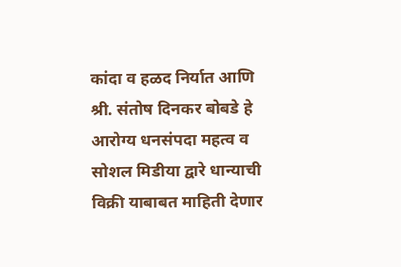कांदा व हळद निर्यात आणि श्री. संतोष दिनकर बोबडे हे आरोग्य धनसंपदा महत्व व सोशल मिडीया द्वारे धान्याची विक्री याबाबत माहिती देणार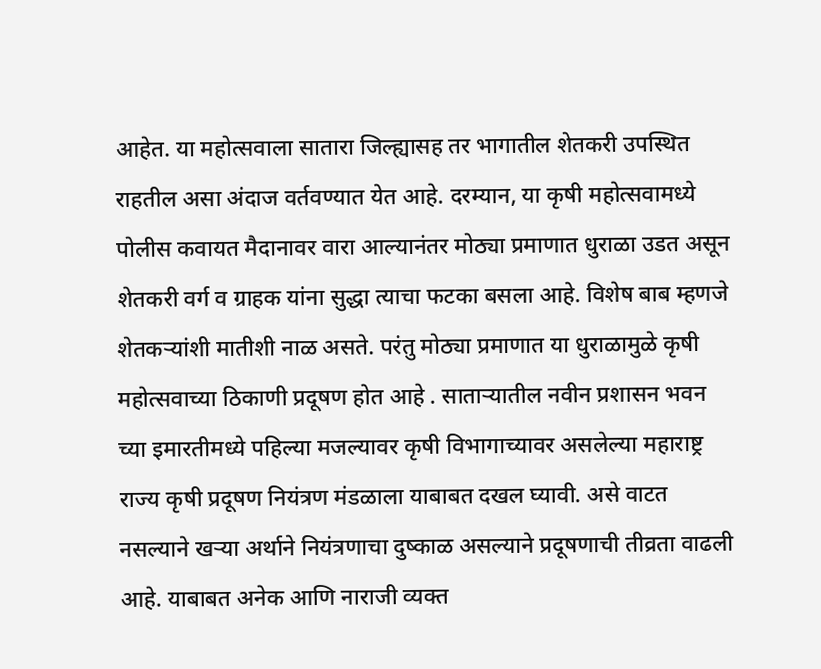आहेत. या महोत्सवाला सातारा जिल्ह्यासह तर भागातील शेतकरी उपस्थित राहतील असा अंदाज वर्तवण्यात येत आहे. दरम्यान, या कृषी महोत्सवामध्ये पोलीस कवायत मैदानावर वारा आल्यानंतर मोठ्या प्रमाणात धुराळा उडत असून शेतकरी वर्ग व ग्राहक यांना सुद्धा त्याचा फटका बसला आहे. विशेष बाब म्हणजे शेतकऱ्यांशी मातीशी नाळ असते. परंतु मोठ्या प्रमाणात या धुराळामुळे कृषी महोत्सवाच्या ठिकाणी प्रदूषण होत आहे . साताऱ्यातील नवीन प्रशासन भवन च्या इमारतीमध्ये पहिल्या मजल्यावर कृषी विभागाच्यावर असलेल्या महाराष्ट्र राज्य कृषी प्रदूषण नियंत्रण मंडळाला याबाबत दखल घ्यावी. असे वाटत नसल्याने खऱ्या अर्थाने नियंत्रणाचा दुष्काळ असल्याने प्रदूषणाची तीव्रता वाढली आहे. याबाबत अनेक आणि नाराजी व्यक्त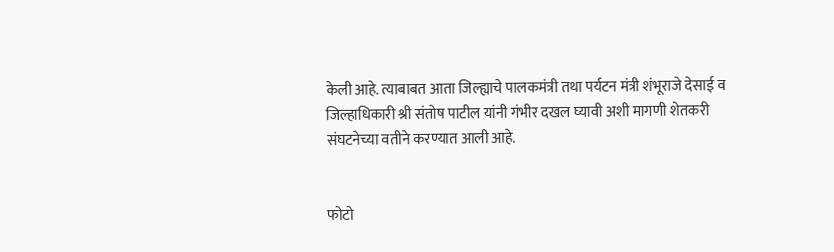केली आहे. त्याबाबत आता जिल्ह्याचे पालकमंत्री तथा पर्यटन मंत्री शंभूराजे देसाई व जिल्हाधिकारी श्री संतोष पाटील यांनी गंभीर दखल घ्यावी अशी मागणी शेतकरी संघटनेच्या वतीने करण्यात आली आहे.


फोटो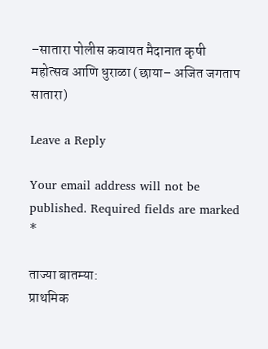–सातारा पोलीस कवायत मैदानात कृषी महोत्सव आणि धुराळा (छाया– अजित जगताप सातारा)

Leave a Reply

Your email address will not be published. Required fields are marked *

ताज्या बातम्या:
प्राथमिक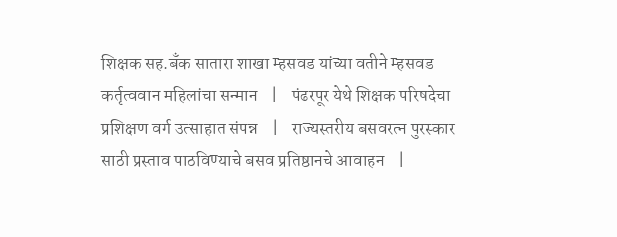शिक्षक सह.बँक सातारा शाखा म्हसवड यांच्या वतीने म्हसवड कर्तृत्ववान महिलांचा सन्मान    |    पंढरपूर येथे शिक्षक परिषदेचा प्रशिक्षण वर्ग उत्साहात संपन्न    |    राज्यस्तरीय बसवरत्न पुरस्कार साठी प्रस्ताव पाठविण्याचे बसव प्रतिष्ठानचे आवाहन    |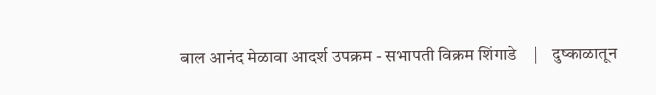बाल आनंद मेळावा आदर्श उपक्रम - सभापती विक्रम शिंगाडे    |    दुष्काळातून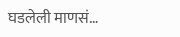घडलेली माणसं…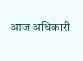आज अधिकारी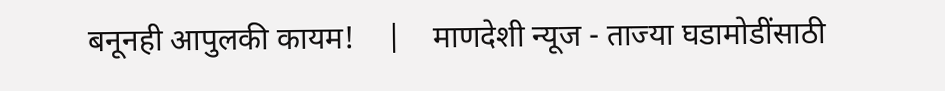बनूनही आपुलकी कायम!    |    माणदेशी न्यूज - ताज्या घडामोडींसाठी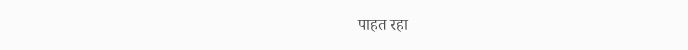पाहत रहा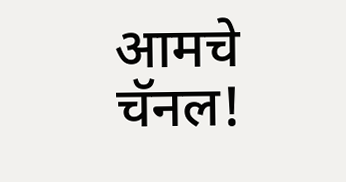आमचे चॅनल!